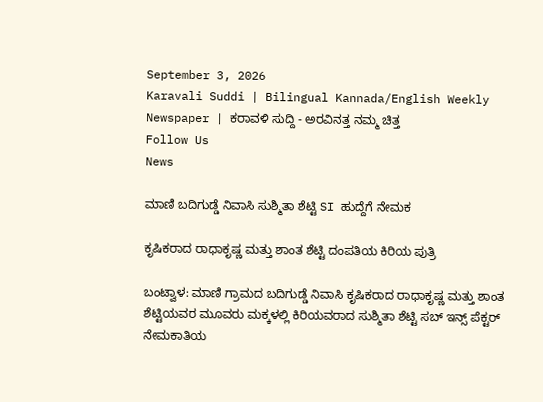September 3, 2026
Karavali Suddi | Bilingual Kannada/English Weekly Newspaper | ಕರಾವಳಿ ಸುದ್ದಿ - ಅರವಿನತ್ತ ನಮ್ಮ ಚಿತ್ತ
Follow Us
News

ಮಾಣಿ ಬದಿಗುಡ್ಡೆ ನಿವಾಸಿ ಸುಶ್ಮಿತಾ ಶೆಟ್ಟಿ SI ಹುದ್ದೆಗೆ ನೇಮಕ

ಕೃಷಿಕರಾದ ರಾಧಾಕೃಷ್ಣ ಮತ್ತು ಶಾಂತ ಶೆಟ್ಟಿ ದಂಪತಿಯ ಕಿರಿಯ ಪುತ್ರಿ

ಬಂಟ್ವಾಳ: ಮಾಣಿ ಗ್ರಾಮದ ಬದಿಗುಡ್ಡೆ ನಿವಾಸಿ ಕೃಷಿಕರಾದ ರಾಧಾಕೃಷ್ಣ ಮತ್ತು ಶಾಂತ ಶೆಟ್ಟಿಯವರ ಮೂವರು ಮಕ್ಕಳಲ್ಲಿ ಕಿರಿಯವರಾದ ಸುಶ್ಮಿತಾ ಶೆಟ್ಟಿ ಸಬ್ ಇನ್ಸ್ ಪೆಕ್ಟರ್ ನೇಮಕಾತಿಯ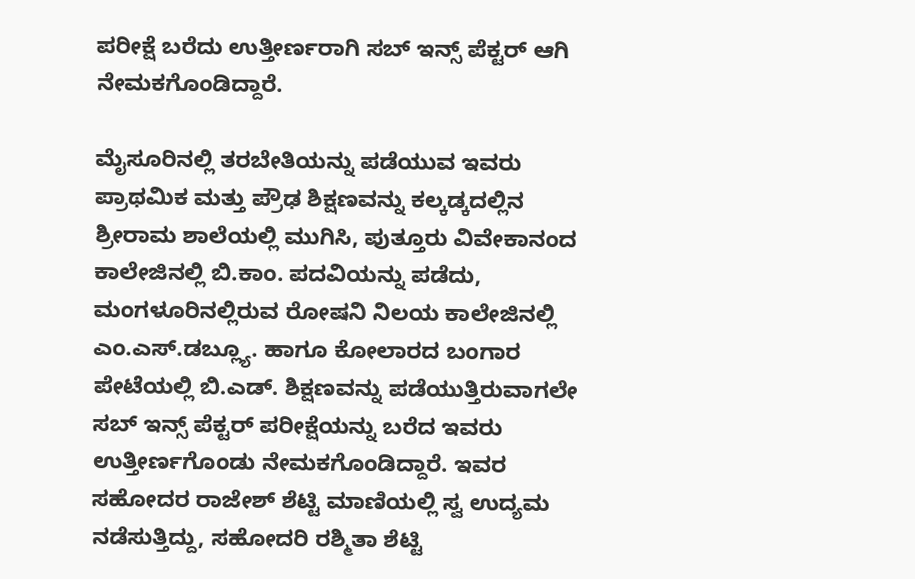ಪರೀಕ್ಷೆ ಬರೆದು ಉತ್ತೀರ್ಣರಾಗಿ ಸಬ್ ಇನ್ಸ್ ಪೆಕ್ಟರ್ ಆಗಿ ನೇಮಕಗೊಂಡಿದ್ದಾರೆ.

ಮೈಸೂರಿನಲ್ಲಿ ತರಬೇತಿಯನ್ನು ಪಡೆಯುವ ಇವರು ಪ್ರಾಥಮಿಕ ಮತ್ತು ಪ್ರೌಢ ಶಿಕ್ಷಣವನ್ನು ಕಲ್ಕಡ್ಕದಲ್ಲಿನ ಶ್ರೀರಾಮ ಶಾಲೆಯಲ್ಲಿ ಮುಗಿಸಿ, ಪುತ್ತೂರು ವಿವೇಕಾನಂದ ಕಾಲೇಜಿನಲ್ಲಿ ಬಿ.ಕಾಂ. ಪದವಿಯನ್ನು ಪಡೆದು, ಮಂಗಳೂರಿನಲ್ಲಿರುವ ರೋಷನಿ ನಿಲಯ ಕಾಲೇಜಿನಲ್ಲಿ ಎಂ.ಎಸ್.ಡಬ್ಲ್ಯೂ. ಹಾಗೂ ಕೋಲಾರದ ಬಂಗಾರ ಪೇಟೆಯಲ್ಲಿ ಬಿ.ಎಡ್. ಶಿಕ್ಷಣವನ್ನು ಪಡೆಯುತ್ತಿರುವಾಗಲೇ ಸಬ್ ಇನ್ಸ್ ಪೆಕ್ಟರ್ ಪರೀಕ್ಷೆಯನ್ನು ಬರೆದ ಇವರು ಉತ್ತೀರ್ಣಗೊಂಡು ನೇಮಕಗೊಂಡಿದ್ದಾರೆ. ಇವರ ಸಹೋದರ ರಾಜೇಶ್ ಶೆಟ್ಟಿ ಮಾಣಿಯಲ್ಲಿ ಸ್ವ ಉದ್ಯಮ ನಡೆಸುತ್ತಿದ್ದು, ಸಹೋದರಿ ರಶ್ಮಿತಾ ಶೆಟ್ಟಿ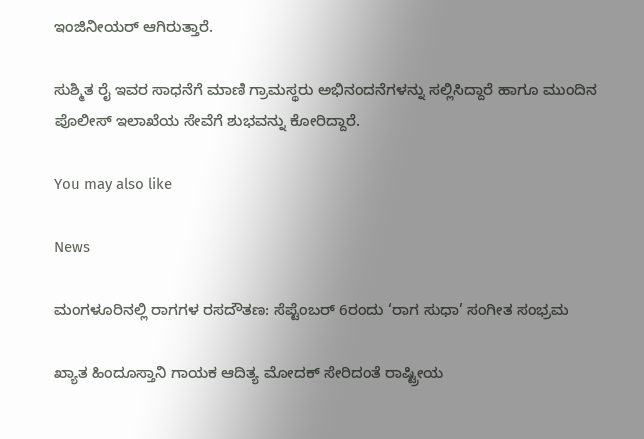ಇಂಜಿನೀಯರ್ ಆಗಿರುತ್ತಾರೆ.

ಸುಶ್ಮಿತ ರೈ ಇವರ ಸಾಧನೆಗೆ ಮಾಣಿ ಗ್ರಾಮಸ್ಥರು ಅಭಿನಂದನೆಗಳನ್ನು ಸಲ್ಲಿಸಿದ್ದಾರೆ ಹಾಗೂ ಮುಂದಿನ ಪೊಲೀಸ್ ಇಲಾಖೆಯ ಸೇವೆಗೆ ಶುಭವನ್ನು ಕೋರಿದ್ದಾರೆ.

You may also like

News

ಮಂಗಳೂರಿನಲ್ಲಿ ರಾಗಗಳ ರಸದೌತಣ: ಸೆಪ್ಟೆಂಬರ್ 6ರಂದು ‘ರಾಗ ಸುಧಾ’ ಸಂಗೀತ ಸಂಭ್ರಮ

ಖ್ಯಾತ ಹಿಂದೂಸ್ತಾನಿ ಗಾಯಕ ಆದಿತ್ಯ ಮೋದಕ್ ಸೇರಿದಂತೆ ರಾಷ್ಟ್ರೀಯ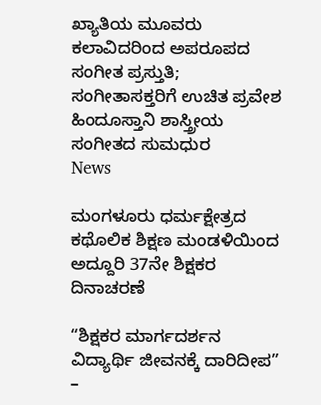ಖ್ಯಾತಿಯ ಮೂವರು ಕಲಾವಿದರಿಂದ ಅಪರೂಪದ ಸಂಗೀತ ಪ್ರಸ್ತುತಿ; ಸಂಗೀತಾಸಕ್ತರಿಗೆ ಉಚಿತ ಪ್ರವೇಶ ಹಿಂದೂಸ್ತಾನಿ ಶಾಸ್ತ್ರೀಯ ಸಂಗೀತದ ಸುಮಧುರ
News

ಮಂಗಳೂರು ಧರ್ಮಕ್ಷೇತ್ರದ ಕಥೊಲಿಕ ಶಿಕ್ಷಣ ಮಂಡಳಿಯಿಂದ ಅದ್ದೂರಿ 37ನೇ ಶಿಕ್ಷಕರ ದಿನಾಚರಣೆ

“ಶಿಕ್ಷಕರ ಮಾರ್ಗದರ್ಶನ ವಿದ್ಯಾರ್ಥಿ ಜೀವನಕ್ಕೆ ದಾರಿದೀಪ” –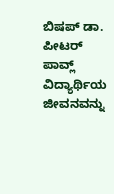ಬಿಷಪ್ ಡಾ. ಪೀಟರ್ ಪಾವ್ಲ್ ವಿದ್ಯಾರ್ಥಿಯ ಜೀವನವನ್ನು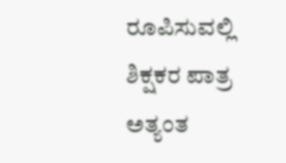ರೂಪಿಸುವಲ್ಲಿ ಶಿಕ್ಷಕರ ಪಾತ್ರ ಅತ್ಯಂತ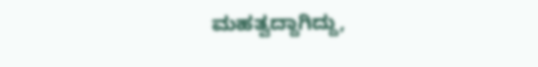ಮಹತ್ವದ್ದಾಗಿದ್ದು,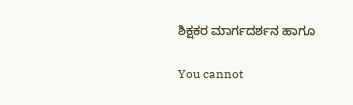ಶಿಕ್ಷಕರ ಮಾರ್ಗದರ್ಶನ ಹಾಗೂ

You cannot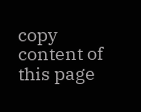copy content of this page